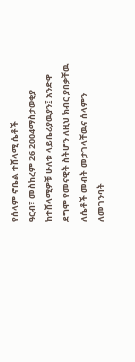የሰላም ኖቤል ተሸላሚ ሴቶች
ዓርብ፣ መስከረም 26 2004ማስታወቂያ
ከተሸላሚዎቹ ሁለቱ ላይቤሪያዉያን፤ አንድዋ ደግሞ የመናዊት ስትሆን ለዚህ ክብር ያበቃቸዉ ለሴቶች መብት መታገላቸዉና ሰላምን ለመገንባት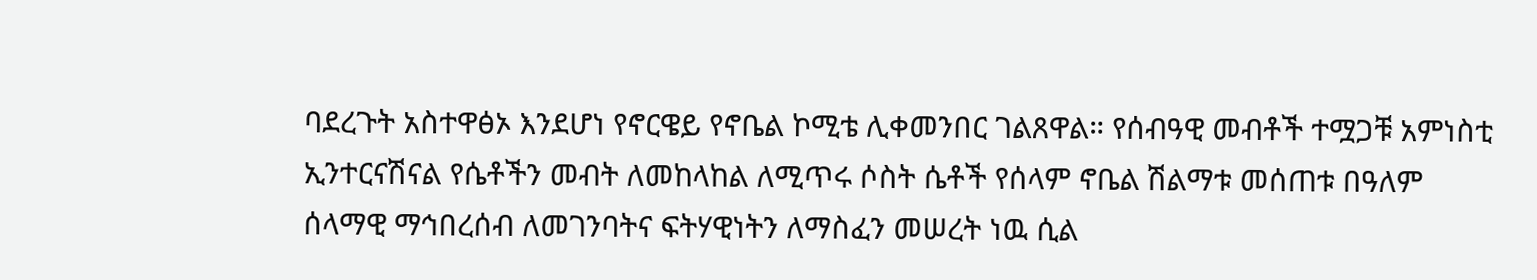ባደረጉት አስተዋፅኦ እንደሆነ የኖርዌይ የኖቤል ኮሚቴ ሊቀመንበር ገልጸዋል። የሰብዓዊ መብቶች ተሟጋቹ አምነስቲ ኢንተርናሽናል የሴቶችን መብት ለመከላከል ለሚጥሩ ሶስት ሴቶች የሰላም ኖቤል ሽልማቱ መሰጠቱ በዓለም ሰላማዊ ማኅበረሰብ ለመገንባትና ፍትሃዊነትን ለማስፈን መሠረት ነዉ ሲል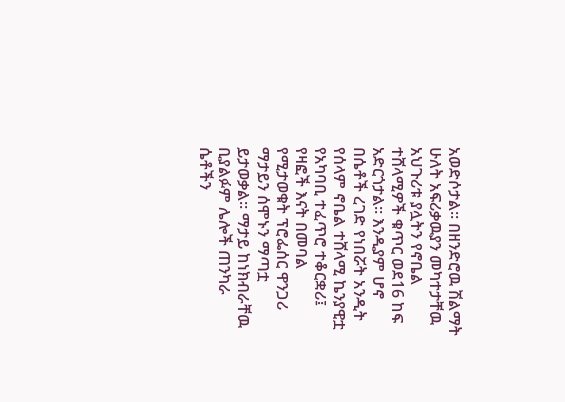አወድሶታል። በዘንድሮዉ ሽልማት ሁለት አፍሪቃዉያን መካተታቸዉ አህጉሪቱ ያሏትን የኖቤል ተሸላሚዎች ቁጥር ወደ16 ከፍ አድርጎታል። እንዲያም ሆኖ በሴቶች ረገድ የነበሯት አንዲት የሰላም ኖቤል ተሸላሚ ኬንያዊቷ የአካባቢ ተፈጥሮ ተቆርቋሪ፤ የዛፎች እናት በመባል የሚታወቁት ፕሮፌሰር ዋንጋሪ ማታይን ሰሞኑን ማጣቷ ይታወቃል። ማታይ ከነክብራቸዉ ቢያልፉም ሌሎች ጠንካራ ሴቶችን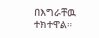በእግራቸዉ ተክተዋል።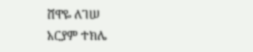ሸዋዬ ለገሠ
አርያም ተክሌ